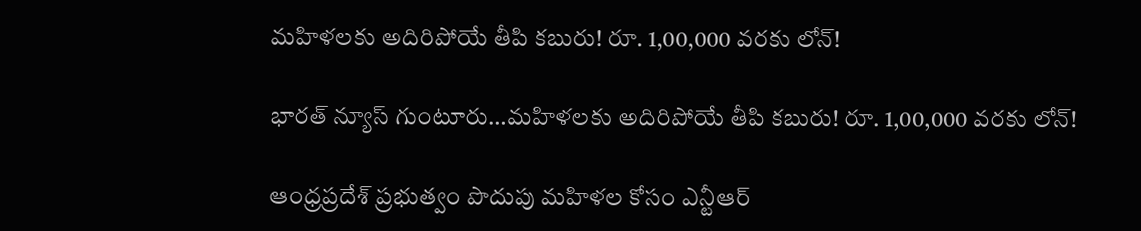మహిళలకు అదిరిపోయే తీపి కబురు! రూ. 1,00,000 వరకు లోన్!

భారత్ న్యూస్ గుంటూరు…మహిళలకు అదిరిపోయే తీపి కబురు! రూ. 1,00,000 వరకు లోన్!

ఆంధ్రప్రదేశ్ ప్రభుత్వం పొదుపు మహిళల కోసం ఎన్టీఆర్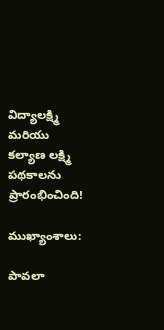విద్యాలక్ష్మి మరియు కల్యాణ లక్ష్మి పథకాలను ప్రారంభించింది!

ముఖ్యాంశాలు:

పావలా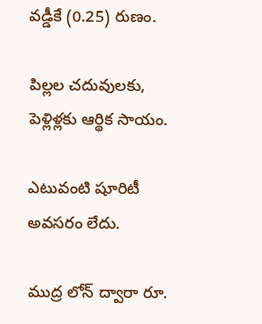వడ్డీకే (0.25) రుణం.

పిల్లల చదువులకు, పెళ్లిళ్లకు ఆర్థిక సాయం.

ఎటువంటి షూరిటీ అవసరం లేదు.

ముద్ర లోన్ ద్వారా రూ.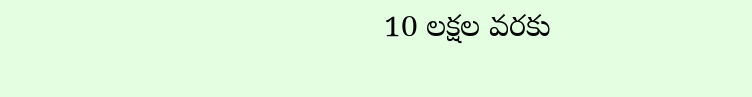10 లక్షల వరకు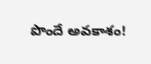పొందే అవకాశం!